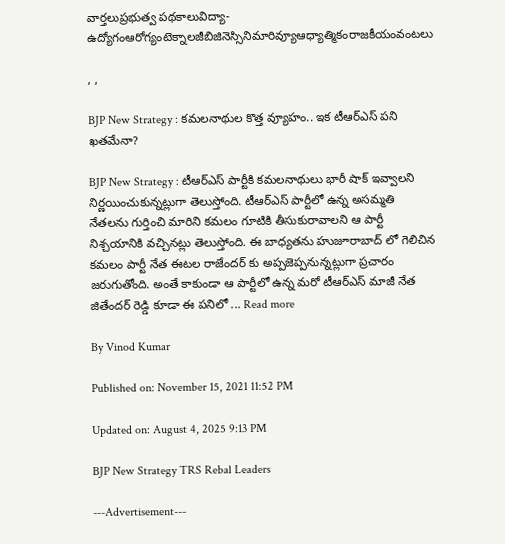వార్తలుప్రభుత్వ పథకాలువిద్యా-ఉద్యోగంఆరోగ్యంటెక్నాలజీబిజినెస్సినిమారివ్యూఆధ్యాత్మికంరాజకీయంవంటలు

, ,

BJP New Strategy : కమలనాథుల కొత్త వ్యూహం.. ఇక టీఆర్ఎస్ పని ఖతమేనా?

BJP New Strategy : టీఆర్ఎస్ పార్టీకి కమలనాథులు భారీ షాక్ ఇవ్వాలని నిర్ణయించుకున్నట్లుగా తెలుస్తోంది. టీఆర్ఎస్ పార్టీలో ఉన్న అసమ్మతి నేతలను గుర్తించి మారిని కమలం గూటికి తీసుకురావాలని ఆ పార్టీ నిశ్చయానికి వచ్చినట్లు తెలుస్తోంది. ఈ బాధ్యతను హుజూరాబాద్ లో గెలిచిన కమలం పార్టీ నేత ఈటల రాజేందర్ కు అప్పజెప్పనున్నట్లుగా ప్రచారం జరుగుతోంది. అంతే కాకుండా ఆ పార్టీలో ఉన్న మరో టీఆర్ఎస్ మాజీ నేత జితేందర్ రెడ్డి కూడా ఈ పనిలో ... Read more

By Vinod Kumar

Published on: November 15, 2021 11:52 PM

Updated on: August 4, 2025 9:13 PM

BJP New Strategy TRS Rebal Leaders

---Advertisement---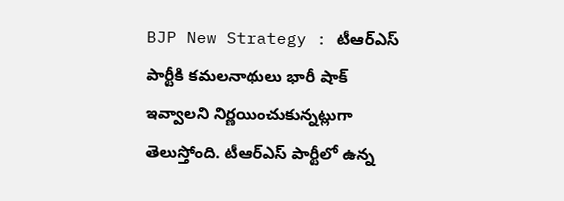BJP New Strategy : టీఆర్ఎస్ పార్టీకి కమలనాథులు భారీ షాక్ ఇవ్వాలని నిర్ణయించుకున్నట్లుగా తెలుస్తోంది. టీఆర్ఎస్ పార్టీలో ఉన్న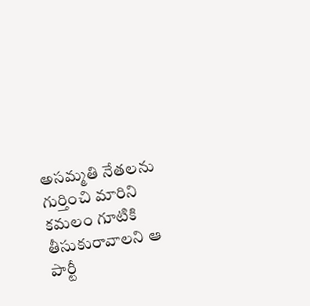అసమ్మతి నేతలను గుర్తించి మారిని కమలం గూటికి తీసుకురావాలని ఆ పార్టీ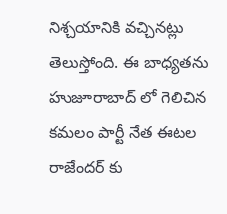నిశ్చయానికి వచ్చినట్లు తెలుస్తోంది. ఈ బాధ్యతను హుజూరాబాద్ లో గెలిచిన కమలం పార్టీ నేత ఈటల రాజేందర్ కు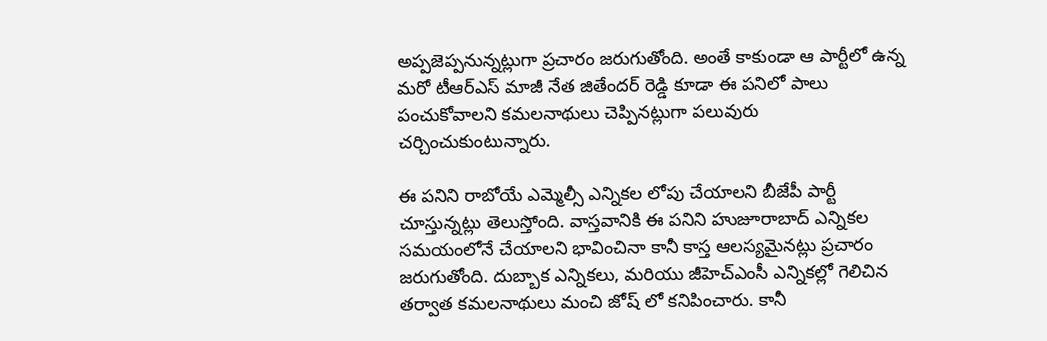అప్పజెప్పనున్నట్లుగా ప్రచారం జరుగుతోంది. అంతే కాకుండా ఆ పార్టీలో ఉన్న మరో టీఆర్ఎస్ మాజీ నేత జితేందర్ రెడ్డి కూడా ఈ పనిలో పాలు పంచుకోవాలని కమలనాథులు చెప్పినట్లుగా పలువురు చర్చించుకుంటున్నారు.

ఈ పనిని రాబోయే ఎమ్మెల్సీ ఎన్నికల లోపు చేయాలని బీజేపీ పార్టీ చూస్తున్నట్లు తెలుస్తోంది. వాస్తవానికి ఈ పనిని హుజూరాబాద్ ఎన్నికల సమయంలోనే చేయాలని భావించినా కానీ కాస్త ఆలస్యమైనట్లు ప్రచారం జరుగుతోంది. దుబ్బాక ఎన్నికలు, మరియు జీహెచ్ఎంసీ ఎన్నికల్లో గెలిచిన తర్వాత కమలనాథులు మంచి జోష్ లో కనిపించారు. కానీ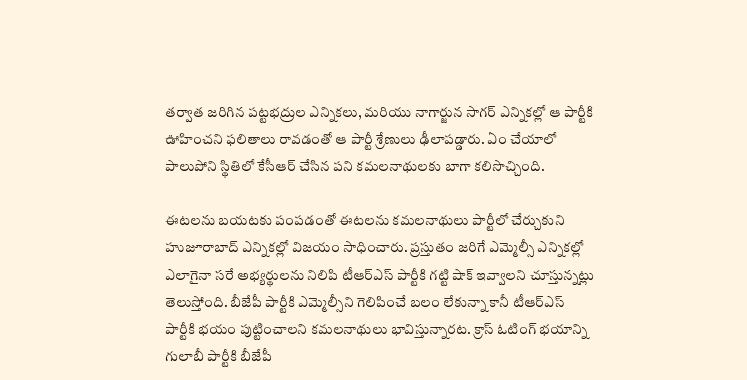తర్వాత జరిగిన పట్టభద్రుల ఎన్నికలు, మరియు నాగార్జున సాగర్ ఎన్నికల్లో ఆ పార్టీకి ఊహించని ఫలితాలు రావడంతో ఆ పార్టీ శ్రేణులు ఢీలాపడ్డారు. ఏం చేయాలో పాలుపోని స్థితిలో కేసీఆర్ చేసిన పని కమలనాథులకు బాగా కలిసొచ్చింది.

ఈటలను బయటకు పంపడంతో ఈటలను కమలనాథులు పార్టీలో చేర్చుకుని హుజూరాబాద్ ఎన్నికల్లో విజయం సాధించారు. ప్రస్తుతం జరిగే ఎమ్మెల్సీ ఎన్నికల్లో ఎలాగైనా సరే అభ్యర్థులను నిలిపి టీఆర్ఎస్ పార్టీకి గట్టి షాక్ ఇవ్వాలని చూస్తున్నట్లు తెలుస్తోంది. బీజేపీ పార్టీకి ఎమ్మెల్సీని గెలిపించే బలం లేకున్నా కానీ టీఆర్ఎస్ పార్టీకి భయం పుట్టించాలని కమలనాథులు భావిస్తున్నారట. క్రాస్ ఓటింగ్ భయాన్ని గులాబీ పార్టీకి బీజేపీ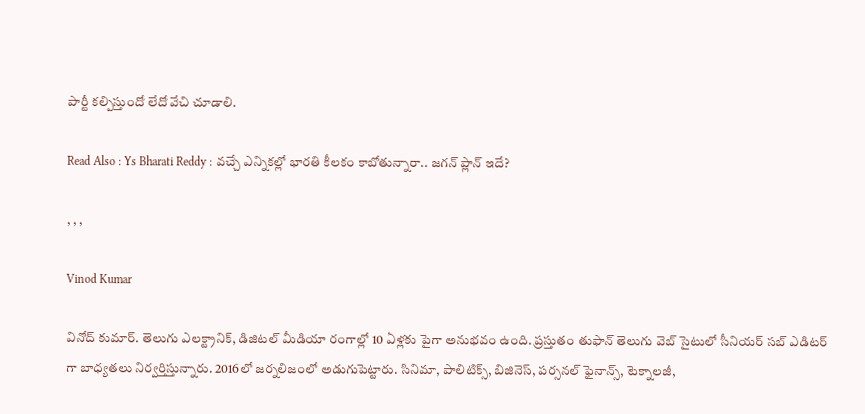పార్టీ కల్పిస్తుందో లేదో వేచి చూడాలి.

Read Also : Ys Bharati Reddy : వచ్చే ఎన్నికల్లో భారతి కీలకం కాబోతున్నారా.. జగన్ ప్లాన్ ఇదే?

, , ,

Vinod Kumar

వినోద్ కుమార్. తెలుగు ఎలక్ట్రానిక్, డిజిటల్ మీడియా రంగాల్లో 10 ఏళ్లకు పైగా అనుభవం ఉంది. ప్రస్తుతం తుఫాన్ తెలుగు వెబ్ సైటులో సీనియర్ సబ్ ఎడిటర్ గా బాధ్యతలు నిర్వర్తిస్తున్నారు. 2016లో జర్నలిజంలో అడుగుపెట్టారు. సినిమా, పాలిటిక్స్, బిజినెస్, పర్సనల్ ఫైనాన్స్, టెక్నాలజీ,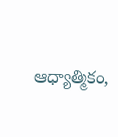ఆధ్యాత్మికం,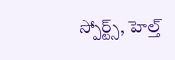స్పోర్ట్స్, హెల్త్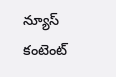న్యూస్ కంటెంట్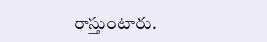రాస్తుంటారు.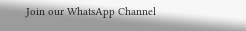Join our WhatsApp Channel